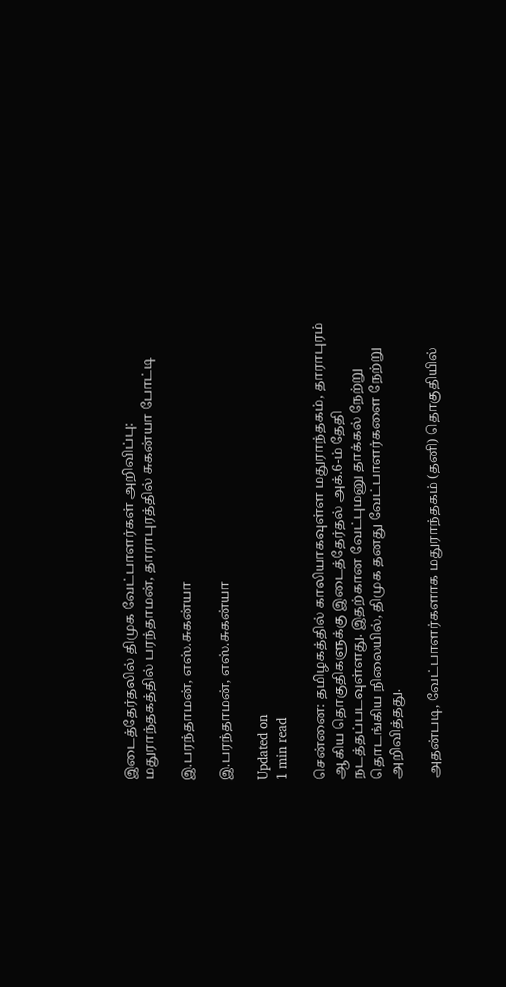இடைத்தேர்தலில் திமுக வேட்பாளர்கள் அறிவிப்பு: மதுராந்தகத்தில் பரந்தாமன், தாராபுரத்தில் சுகன்யா போட்டி

இ.பரந்தாமன், எஸ்.சுகன்யா

இ.பரந்தாமன், எஸ்.சுகன்யா

Updated on
1 min read

சென்னை: தமிழகத்தில் காலியாகவுள்ள மதுராந்தகம், தாராபுரம் ஆகிய தொகுதிகளுக்கு இடைத்தேர்தல் அக்.6-ம் தேதி நடத்தப்படவுள்ளது. இதற்கான வேட்புமனு தாக்கல் நேற்று தொடங்கிய நிலையில், திமுக தனது வேட்பாளர்களை நேற்று அறிவித்தது.

அதன்படி, வேட்பாளர்களாக மதுராந்தகம் (தனி) தொகுதியில்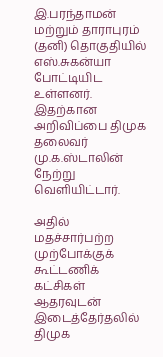இ.பரந்தாமன் மற்றும் தாராபுரம் (தனி) தொகுதியில் எஸ்.சுகன்யா போட்டியிட உள்ளனர். இதற்கான அறிவிப்பை திமுக தலைவர் மு.க.ஸ்டாலின் நேற்று வெளியிட்டார்.

அதில் மதச்சார்பற்ற முற்போக்குக் கூட்டணிக் கட்சிகள் ஆதரவுடன் இடைத்தேர்தலில் திமுக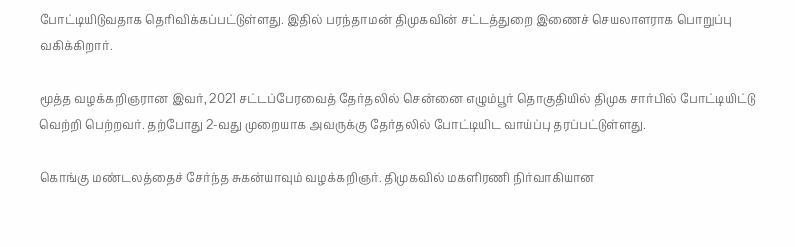போட்டியிடுவதாக தெரிவிக்கப்பட்டுள்ளது. இதில் பரந்தாமன் திமுகவின் சட்டத்துறை இணைச் செயலாளராக பொறுப்பு வகிக்கிறார்.

மூத்த வழக்கறிஞரான இவர், 2021 சட்டப்பேரவைத் தேர்தலில் சென்னை எழும்பூர் தொகுதியில் திமுக சார்பில் போட்டியிட்டு வெற்றி பெற்றவர். தற்போது 2-வது முறையாக அவருக்கு தேர்தலில் போட்டியிட வாய்ப்பு தரப்பட்டுள்ளது.

கொங்கு மண்டலத்தைச் சேர்ந்த சுகன்யாவும் வழக்கறிஞர். திமுகவில் மகளிரணி நிர்வாகியான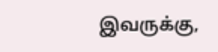இவருக்கு,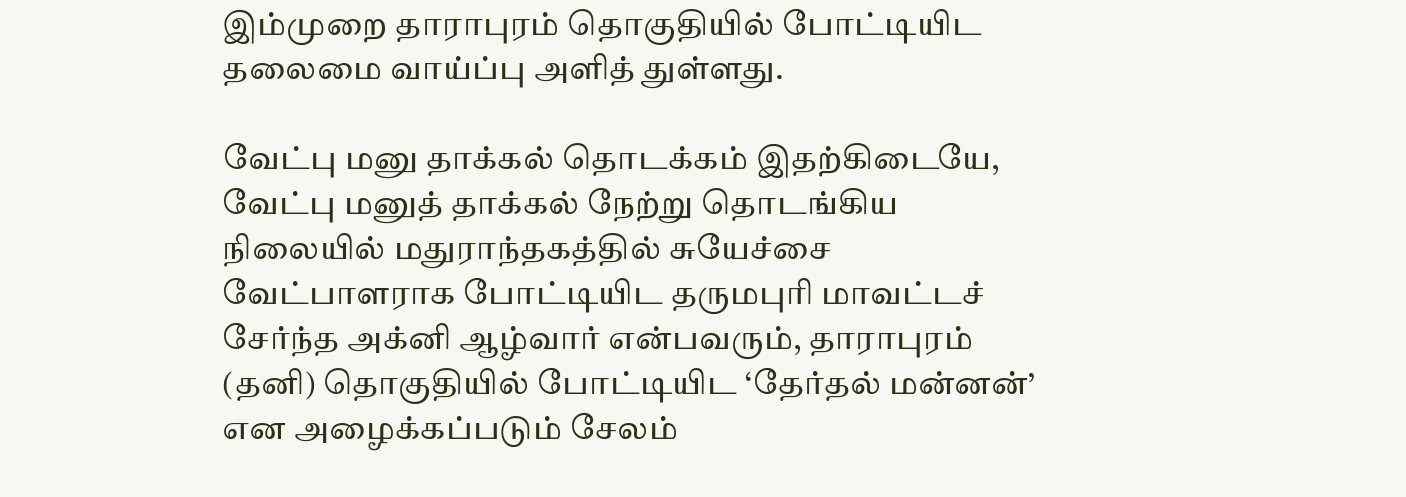இம்முறை தாராபுரம் தொகுதியில் போட்டியிட தலைமை வாய்ப்பு அளித் துள்ளது.

வேட்பு மனு தாக்கல் தொடக்கம் இதற்கிடையே, வேட்பு மனுத் தாக்கல் நேற்று தொடங்கிய நிலையில் மதுராந்தகத்தில் சுயேச்சை வேட்பாளராக போட்டியிட தருமபுரி மாவட்டச் சேர்ந்த அக்னி ஆழ்வார் என்பவரும், தாராபுரம் (தனி) தொகுதியில் போட்டியிட ‘தேர்தல் மன்னன்’ என அழைக்கப்படும் சேலம்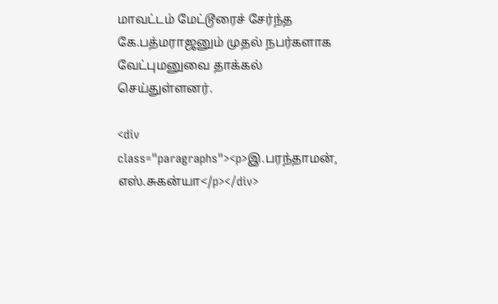மாவட்டம் மேட்டூரைச் சேர்ந்த கே.பத்மராஜனும் முதல் நபர்களாக வேட்புமனுவை தாக்கல் செய்துள்ளனர்.

<div class="paragraphs"><p>இ.பரந்தாமன், எஸ்.சுகன்யா</p></div>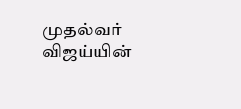முதல்வர் விஜய்யின்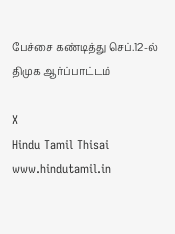பேச்சை கண்டித்து செப்.12-ல் திமுக ஆர்ப்பாட்டம்

X
Hindu Tamil Thisai
www.hindutamil.in